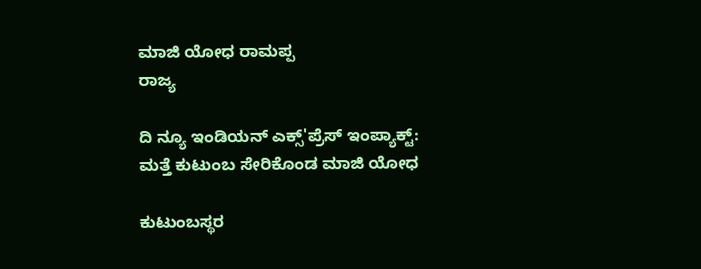ಮಾಜಿ ಯೋಧ ರಾಮಪ್ಪ
ರಾಜ್ಯ

ದಿ ನ್ಯೂ ಇಂಡಿಯನ್ ಎಕ್ಸ್'ಪ್ರೆಸ್ ಇಂಪ್ಯಾಕ್ಟ್: ಮತ್ತೆ ಕುಟುಂಬ ಸೇರಿಕೊಂಡ ಮಾಜಿ ಯೋಧ

ಕುಟುಂಬಸ್ಥರ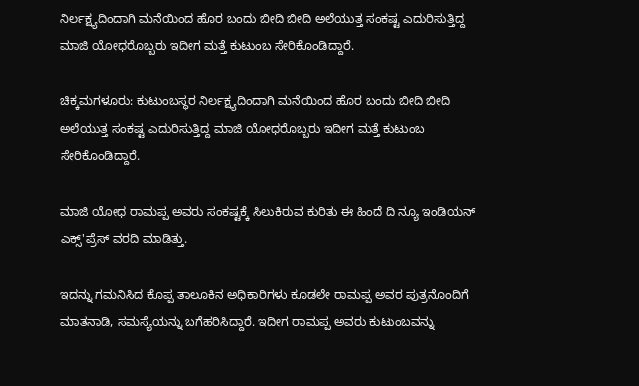ನಿರ್ಲಕ್ಷ್ಯದಿಂದಾಗಿ ಮನೆಯಿಂದ ಹೊರ ಬಂದು ಬೀದಿ ಬೀದಿ ಅಲೆಯುತ್ತ ಸಂಕಷ್ಟ ಎದುರಿಸುತ್ತಿದ್ದ ಮಾಜಿ ಯೋಧರೊಬ್ಬರು ಇದೀಗ ಮತ್ತೆ ಕುಟುಂಬ ಸೇರಿಕೊಂಡಿದ್ದಾರೆ.

ಚಿಕ್ಕಮಗಳೂರು: ಕುಟುಂಬಸ್ಥರ ನಿರ್ಲಕ್ಷ್ಯದಿಂದಾಗಿ ಮನೆಯಿಂದ ಹೊರ ಬಂದು ಬೀದಿ ಬೀದಿ ಅಲೆಯುತ್ತ ಸಂಕಷ್ಟ ಎದುರಿಸುತ್ತಿದ್ದ ಮಾಜಿ ಯೋಧರೊಬ್ಬರು ಇದೀಗ ಮತ್ತೆ ಕುಟುಂಬ ಸೇರಿಕೊಂಡಿದ್ದಾರೆ.

ಮಾಜಿ ಯೋಧ ರಾಮಪ್ಪ ಅವರು ಸಂಕಷ್ಟಕ್ಕೆ ಸಿಲುಕಿರುವ ಕುರಿತು ಈ ಹಿಂದೆ ದಿ ನ್ಯೂ ಇಂಡಿಯನ್ ಎಕ್ಸ್'ಪ್ರೆಸ್ ವರದಿ ಮಾಡಿತ್ತು.

ಇದನ್ನು ಗಮನಿಸಿದ ಕೊಪ್ಪ ತಾಲೂಕಿನ ಅಧಿಕಾರಿಗಳು ಕೂಡಲೇ ರಾಮಪ್ಪ ಅವರ ಪುತ್ರನೊಂದಿಗೆ ಮಾತನಾಡಿ, ಸಮಸ್ಯೆಯನ್ನು ಬಗೆಹರಿಸಿದ್ದಾರೆ. ಇದೀಗ ರಾಮಪ್ಪ ಅವರು ಕುಟುಂಬವನ್ನು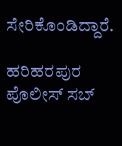ಸೇರಿಕೊಂಡಿದ್ದಾರೆ.

ಹರಿಹರಪುರ ಪೊಲೀಸ್ ಸಬ್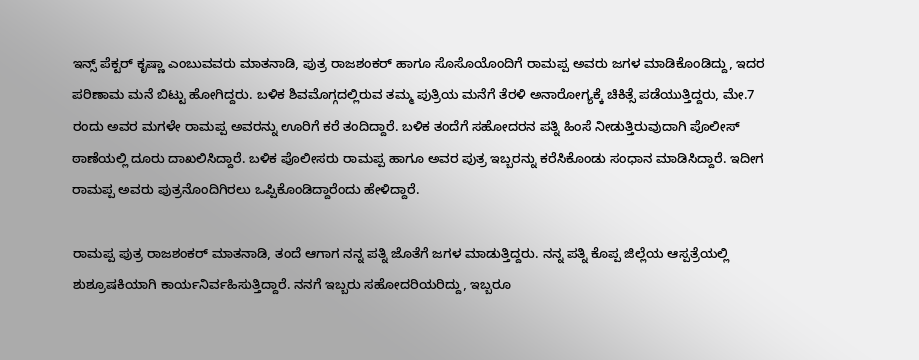ಇನ್ಸ್ ಪೆಕ್ಟರ್ ಕೃಷ್ಣಾ ಎಂಬುವವರು ಮಾತನಾಡಿ, ಪುತ್ರ ರಾಜಶಂಕರ್ ಹಾಗೂ ಸೊಸೊಯೊಂದಿಗೆ ರಾಮಪ್ಪ ಅವರು ಜಗಳ ಮಾಡಿಕೊಂಡಿದ್ದು, ಇದರ ಪರಿಣಾಮ ಮನೆ ಬಿಟ್ಟು ಹೋಗಿದ್ದರು. ಬಳಿಕ ಶಿವಮೊಗ್ಗದಲ್ಲಿರುವ ತಮ್ಮ ಪುತ್ರಿಯ ಮನೆಗೆ ತೆರಳಿ ಅನಾರೋಗ್ಯಕ್ಕೆ ಚಿಕಿತ್ಸೆ ಪಡೆಯುತ್ತಿದ್ದರು, ಮೇ.7 ರಂದು ಅವರ ಮಗಳೇ ರಾಮಪ್ಪ ಅವರನ್ನು ಊರಿಗೆ ಕರೆ ತಂದಿದ್ದಾರೆ. ಬಳಿಕ ತಂದೆಗೆ ಸಹೋದರನ ಪತ್ನಿ ಹಿಂಸೆ ನೀಡುತ್ತಿರುವುದಾಗಿ ಪೊಲೀಸ್ ಠಾಣೆಯಲ್ಲಿ ದೂರು ದಾಖಲಿಸಿದ್ದಾರೆ. ಬಳಿಕ ಪೊಲೀಸರು ರಾಮಪ್ಪ ಹಾಗೂ ಅವರ ಪುತ್ರ ಇಬ್ಬರನ್ನು ಕರೆಸಿಕೊಂಡು ಸಂಧಾನ ಮಾಡಿಸಿದ್ದಾರೆ. ಇದೀಗ ರಾಮಪ್ಪ ಅವರು ಪುತ್ರನೊಂದಿಗಿರಲು ಒಪ್ಪಿಕೊಂಡಿದ್ದಾರೆಂದು ಹೇಳಿದ್ದಾರೆ.

ರಾಮಪ್ಪ ಪುತ್ರ ರಾಜಶಂಕರ್ ಮಾತನಾಡಿ, ತಂದೆ ಆಗಾಗ ನನ್ನ ಪತ್ನಿ ಜೊತೆಗೆ ಜಗಳ ಮಾಡುತ್ತಿದ್ದರು. ನನ್ನ ಪತ್ನಿ ಕೊಪ್ಪ ಜಿಲ್ಲೆಯ ಆಸ್ಪತ್ರೆಯಲ್ಲಿ ಶುಶ್ರೂಷಕಿಯಾಗಿ ಕಾರ್ಯನಿರ್ವಹಿಸುತ್ತಿದ್ದಾರೆ. ನನಗೆ ಇಬ್ಬರು ಸಹೋದರಿಯರಿದ್ದು, ಇಬ್ಬರೂ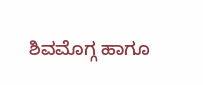ಶಿವಮೊಗ್ಗ ಹಾಗೂ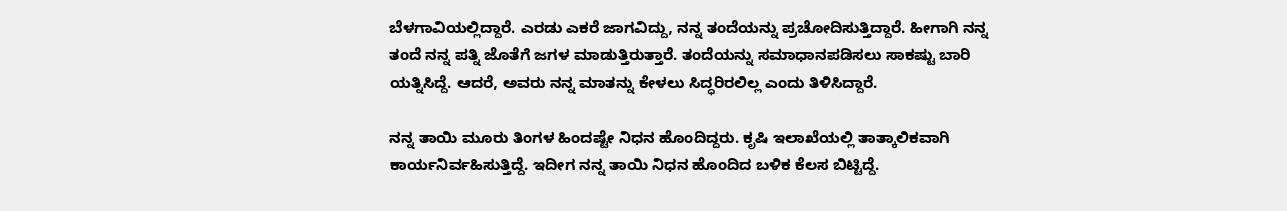ಬೆಳಗಾವಿಯಲ್ಲಿದ್ದಾರೆ. ಎರಡು ಎಕರೆ ಜಾಗವಿದ್ದು, ನನ್ನ ತಂದೆಯನ್ನು ಪ್ರಚೋದಿಸುತ್ತಿದ್ದಾರೆ. ಹೀಗಾಗಿ ನನ್ನ ತಂದೆ ನನ್ನ ಪತ್ನಿ ಜೊತೆಗೆ ಜಗಳ ಮಾಡುತ್ತಿರುತ್ತಾರೆ. ತಂದೆಯನ್ನು ಸಮಾಧಾನಪಡಿಸಲು ಸಾಕಷ್ಟು ಬಾರಿ ಯತ್ನಿಸಿದ್ದೆ. ಆದರೆ, ಅವರು ನನ್ನ ಮಾತನ್ನು ಕೇಳಲು ಸಿದ್ಧರಿರಲಿಲ್ಲ ಎಂದು ತಿಳಿಸಿದ್ದಾರೆ.

ನನ್ನ ತಾಯಿ ಮೂರು ತಿಂಗಳ ಹಿಂದಷ್ಟೇ ನಿಧನ ಹೊಂದಿದ್ದರು. ಕೃಷಿ ಇಲಾಖೆಯಲ್ಲಿ ತಾತ್ಕಾಲಿಕವಾಗಿ ಕಾರ್ಯನಿರ್ವಹಿಸುತ್ತಿದ್ದೆ. ಇದೀಗ ನನ್ನ ತಾಯಿ ನಿಧನ ಹೊಂದಿದ ಬಳಿಕ ಕೆಲಸ ಬಿಟ್ಟಿದ್ದೆ.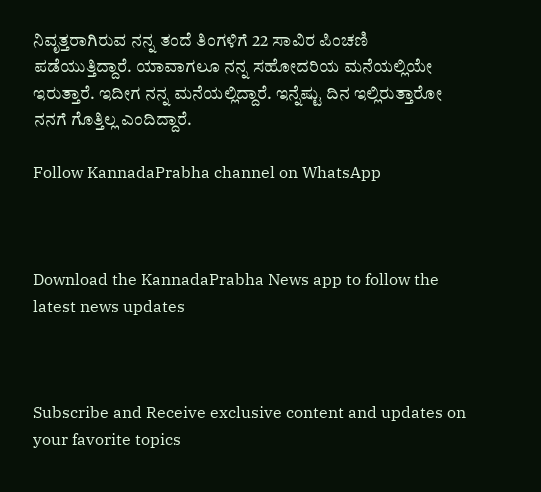ನಿವೃತ್ತರಾಗಿರುವ ನನ್ನ ತಂದೆ ತಿಂಗಳಿಗೆ 22 ಸಾವಿರ ಪಿಂಚಣಿ ಪಡೆಯುತ್ತಿದ್ದಾರೆ. ಯಾವಾಗಲೂ ನನ್ನ ಸಹೋದರಿಯ ಮನೆಯಲ್ಲಿಯೇ ಇರುತ್ತಾರೆ. ಇದೀಗ ನನ್ನ ಮನೆಯಲ್ಲಿದ್ದಾರೆ. ಇನ್ನೆಷ್ಟು ದಿನ ಇಲ್ಲಿರುತ್ತಾರೋ ನನಗೆ ಗೊತ್ತಿಲ್ಲ ಎಂದಿದ್ದಾರೆ.

Follow KannadaPrabha channel on WhatsApp



Download the KannadaPrabha News app to follow the latest news updates



Subscribe and Receive exclusive content and updates on your favorite topics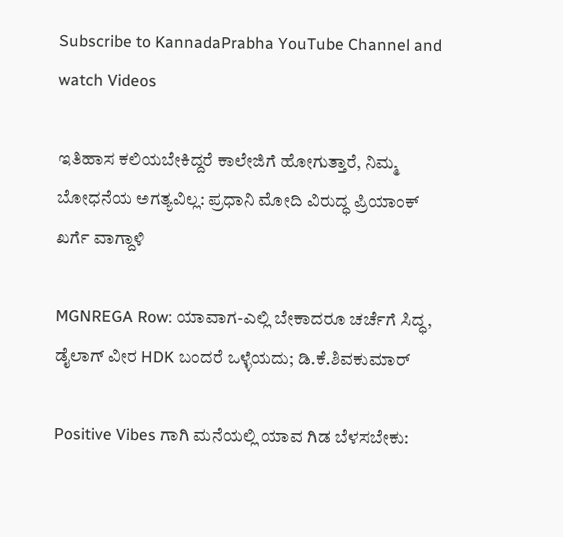Subscribe to KannadaPrabha YouTube Channel and watch Videos

ಇತಿಹಾಸ ಕಲಿಯಬೇಕಿದ್ದರೆ ಕಾಲೇಜಿಗೆ ಹೋಗುತ್ತಾರೆ, ನಿಮ್ಮ ಬೋಧನೆಯ ಅಗತ್ಯವಿಲ್ಲ: ಪ್ರಧಾನಿ ಮೋದಿ ವಿರುದ್ಧ ಪ್ರಿಯಾಂಕ್ ಖರ್ಗೆ ವಾಗ್ದಾಳಿ

MGNREGA Row: ಯಾವಾಗ-ಎಲ್ಲಿ ಬೇಕಾದರೂ ಚರ್ಚೆಗೆ ಸಿದ್ಧ, ಡೈಲಾಗ್‌ ವೀರ HDK ಬಂದರೆ ಒಳ್ಳೆಯದು; ಡಿ.ಕೆ.ಶಿವಕುಮಾರ್

Positive Vibes ಗಾಗಿ ಮನೆಯಲ್ಲಿ ಯಾವ ಗಿಡ ಬೆಳಸಬೇಕು: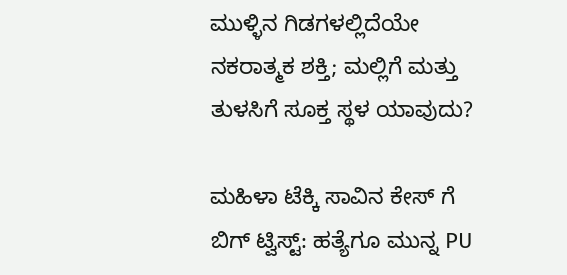ಮುಳ್ಳಿನ ಗಿಡಗಳಲ್ಲಿದೆಯೇ ನಕರಾತ್ಮಕ ಶಕ್ತಿ; ಮಲ್ಲಿಗೆ ಮತ್ತು ತುಳಸಿಗೆ ಸೂಕ್ತ ಸ್ಥಳ ಯಾವುದು?

ಮಹಿಳಾ ಟೆಕ್ಕಿ ಸಾವಿನ ಕೇಸ್ ಗೆ ಬಿಗ್ ಟ್ವಿಸ್ಟ್: ಹತ್ಯೆಗೂ ಮುನ್ನ PU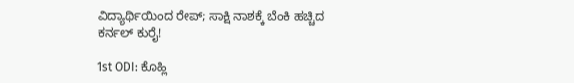ವಿದ್ಯಾರ್ಥಿಯಿಂದ ರೇಪ್; ಸಾಕ್ಷಿ ನಾಶಕ್ಕೆ ಬೆಂಕಿ ಹಚ್ಚಿದ ಕರ್ನಲ್ ಕುರೈ!

1st ODI: ಕೊಹ್ಲಿ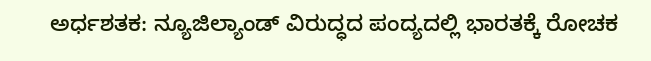ಅರ್ಧಶತಕ: ನ್ಯೂಜಿಲ್ಯಾಂಡ್ ವಿರುದ್ಧದ ಪಂದ್ಯದಲ್ಲಿ ಭಾರತಕ್ಕೆ ರೋಚಕ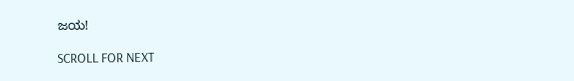ಜಯ!

SCROLL FOR NEXT